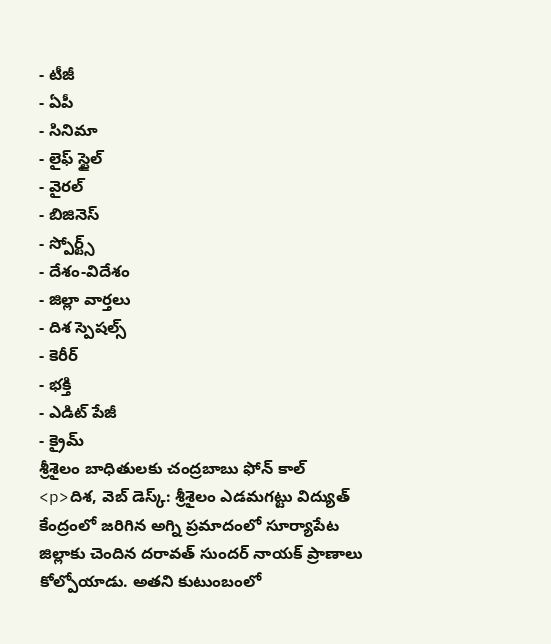- టీజీ
- ఏపీ
- సినిమా
- లైఫ్ స్టైల్
- వైరల్
- బిజినెస్
- స్పోర్ట్స్
- దేశం-విదేశం
- జిల్లా వార్తలు
- దిశ స్పెషల్స్
- కెరీర్
- భక్తి
- ఎడిట్ పేజీ
- క్రైమ్
శ్రీశైలం బాధితులకు చంద్రబాబు ఫోన్ కాల్
<p>దిశ, వెబ్ డెస్క్: శ్రీశైలం ఎడమగట్టు విద్యుత్ కేంద్రంలో జరిగిన అగ్ని ప్రమాదంలో సూర్యాపేట జిల్లాకు చెందిన దరావత్ సుందర్ నాయక్ ప్రాణాలు కోల్పోయాడు. అతని కుటుంబంలో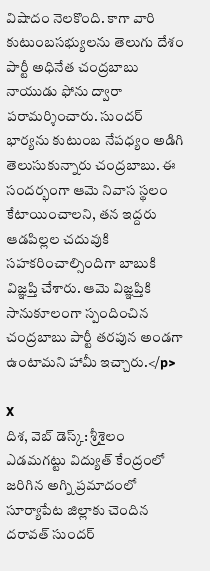విషాదం నెలకొంది. కాగా వారి కుటుంబసభ్యులను తెలుగు దేశం పార్టీ అధినేత చంద్రబాబు నాయుడు ఫోను ద్వారా పరామర్శించారు. సుందర్ భార్యను కుటుంబ నేపధ్యం అడిగి తెలుసుకున్నారు చంద్రబాబు. ఈ సందర్భంగా ఆమె నివాస స్థలం కేటాయించాలని, తన ఇద్దరు ఆడపిల్లల చదువుకి సహకరించాల్సిందిగా బాబుకి విజ్ఞప్తి చేశారు. ఆమె విజ్ఞప్తికి సానుకూలంగా స్పందించిన చంద్రబాబు పార్టీ తరపున అండగా ఉంటామని హామీ ఇచ్చారు.</p>

X
దిశ, వెబ్ డెస్క్: శ్రీశైలం ఎడమగట్టు విద్యుత్ కేంద్రంలో జరిగిన అగ్ని ప్రమాదంలో సూర్యాపేట జిల్లాకు చెందిన దరావత్ సుందర్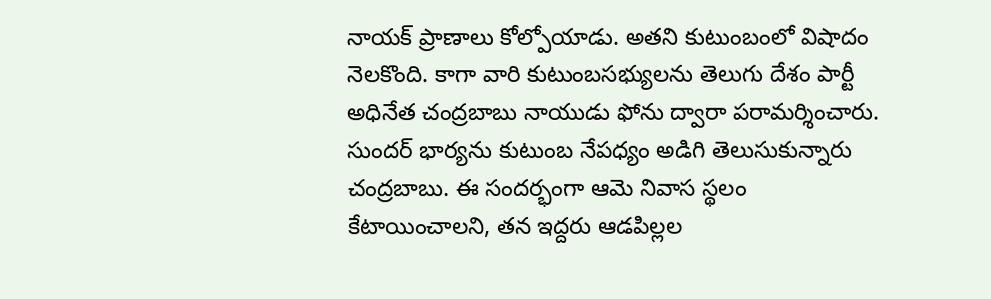నాయక్ ప్రాణాలు కోల్పోయాడు. అతని కుటుంబంలో విషాదం నెలకొంది. కాగా వారి కుటుంబసభ్యులను తెలుగు దేశం పార్టీ అధినేత చంద్రబాబు నాయుడు ఫోను ద్వారా పరామర్శించారు.
సుందర్ భార్యను కుటుంబ నేపధ్యం అడిగి తెలుసుకున్నారు చంద్రబాబు. ఈ సందర్భంగా ఆమె నివాస స్థలం కేటాయించాలని, తన ఇద్దరు ఆడపిల్లల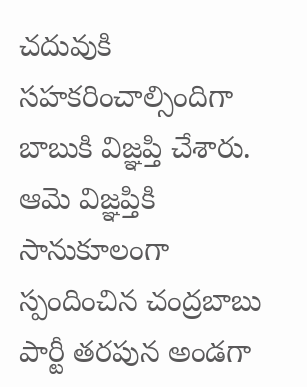చదువుకి సహకరించాల్సిందిగా బాబుకి విజ్ఞప్తి చేశారు. ఆమె విజ్ఞప్తికి సానుకూలంగా స్పందించిన చంద్రబాబు పార్టీ తరపున అండగా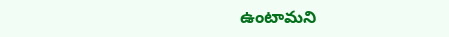ఉంటామని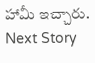హామీ ఇచ్చారు.
Next Story